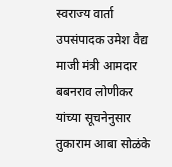स्वराज्य वार्ता उपसंपादक उमेश वैद्य
माजी मंत्री आमदार बबनराव लोणीकर यांच्या सूचनेनुसार तुकाराम आबा सोळंके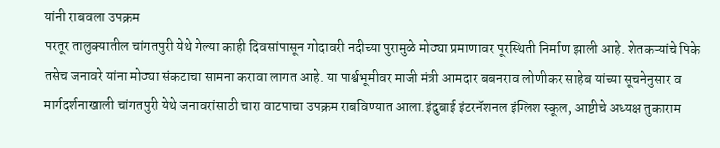यांनी राबवला उपक्रम
परतूर तालुक्यातील चांगतपुरी येथे गेल्या काही दिवसांपासून गोदावरी नदीच्या पुरामुळे मोठ्या प्रमाणावर पूरस्थिती निर्माण झाली आहे. शेतकऱ्यांचे पिके तसेच जनावरे यांना मोठ्या संकटाचा सामना करावा लागत आहे. या पार्श्वभूमीवर माजी मंत्री आमदार बबनराव लोणीकर साहेब यांच्या सूचनेनुसार व मार्गदर्शनाखाली चांगतपुरी येथे जनावरांसाठी चारा वाटपाचा उपक्रम राबविण्यात आला.इंदुबाई इंटरनॅशनल इंग्लिश स्कूल, आष्टीचे अध्यक्ष तुकाराम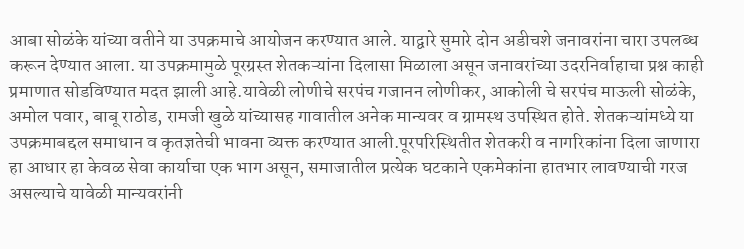आबा सोळंके यांच्या वतीने या उपक्रमाचे आयोजन करण्यात आले. याद्वारे सुमारे दोन अडीचशे जनावरांना चारा उपलब्ध करून देण्यात आला. या उपक्रमामुळे पूरग्रस्त शेतकऱ्यांना दिलासा मिळाला असून जनावरांच्या उदरनिर्वाहाचा प्रश्न काही प्रमाणात सोडविण्यात मदत झाली आहे.यावेळी लोणीचे सरपंच गजानन लोणीकर, आकोली चे सरपंच माऊली सोळंके, अमोल पवार, बाबू राठोड, रामजी खुळे यांच्यासह गावातील अनेक मान्यवर व ग्रामस्थ उपस्थित होते. शेतकऱ्यांमध्ये या उपक्रमाबद्दल समाधान व कृतज्ञतेची भावना व्यक्त करण्यात आली.पूरपरिस्थितीत शेतकरी व नागरिकांना दिला जाणारा हा आधार हा केवळ सेवा कार्याचा एक भाग असून, समाजातील प्रत्येक घटकाने एकमेकांना हातभार लावण्याची गरज असल्याचे यावेळी मान्यवरांनी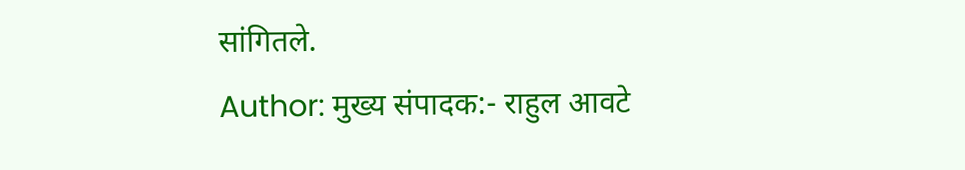सांगितले.
Author: मुख्य संपादक:- राहुल आवटे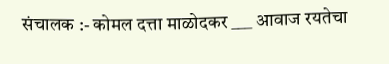संचालक :- कोमल दत्ता माळोदकर ___ आवाज रयतेचा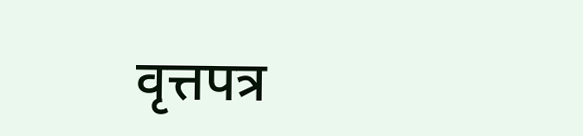वृत्तपत्र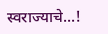स्वराज्याचे...!